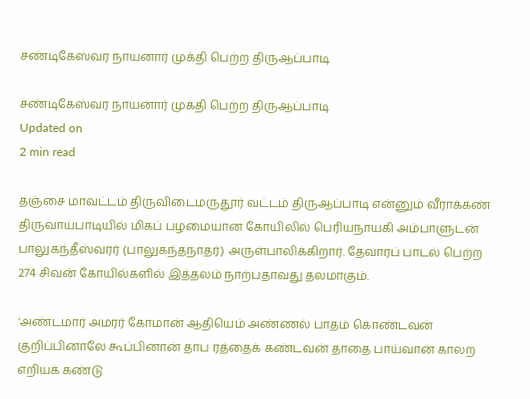சண்டிகேஸ்வர நாயனார் முக்தி பெற்ற திருஆப்பாடி

சண்டிகேஸ்வர நாயனார் முக்தி பெற்ற திருஆப்பாடி
Updated on
2 min read

தஞ்சை மாவட்டம் திருவிடைமருதூர் வட்டம் திருஆப்பாடி என்னும் வீராக்கண் திருவாய்பாடியில் மிகப் பழமையான கோயிலில் பெரியநாயகி அம்பாளுடன் பாலுகந்தீஸ்வரர் (பாலுகந்தநாதர்) அருள்பாலிக்கிறார். தேவாரப் பாடல் பெற்ற 274 சிவன் கோயில்களில் இத்தலம் நாற்பதாவது தலமாகும்.

‘அண்டமார் அமரர் கோமான் ஆதியெம் அண்ணல் பாதம் கொண்டவன் குறிப்பினாலே கூப்பினான் தாப ரத்தைக் கண்டவன் தாதை பாய்வான் காலற எறியக் கண்டு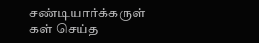சண்டியார்க்கருள் கள் செய்த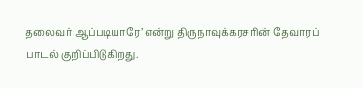தலைவர் ஆப்படியாரே’ என்று திருநாவுக்கரசரின் தேவாரப் பாடல் குறிப்பிடுகிறது.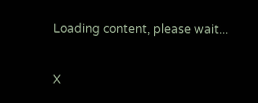Loading content, please wait...

X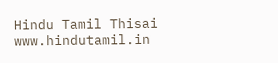Hindu Tamil Thisai
www.hindutamil.in